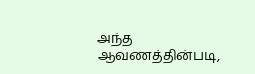அந்த ஆவணத்தின்படி,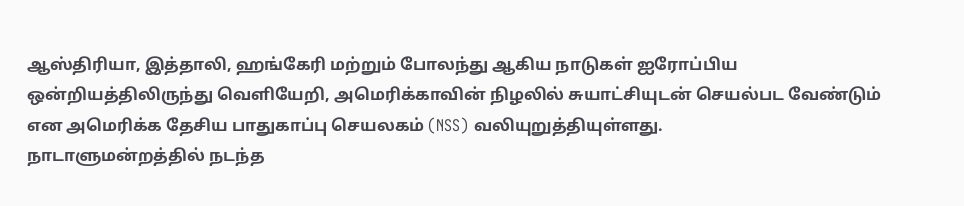ஆஸ்திரியா, இத்தாலி, ஹங்கேரி மற்றும் போலந்து ஆகிய நாடுகள் ஐரோப்பிய ஒன்றியத்திலிருந்து வெளியேறி, அமெரிக்காவின் நிழலில் சுயாட்சியுடன் செயல்பட வேண்டும் என அமெரிக்க தேசிய பாதுகாப்பு செயலகம் (NSS) வலியுறுத்தியுள்ளது.
நாடாளுமன்றத்தில் நடந்த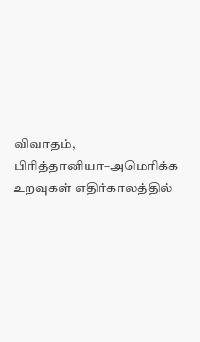விவாதம், பிரித்தானியா–அமெரிக்க உறவுகள் எதிர்காலத்தில்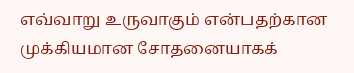எவ்வாறு உருவாகும் என்பதற்கான முக்கியமான சோதனையாகக்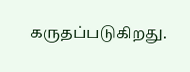கருதப்படுகிறது.